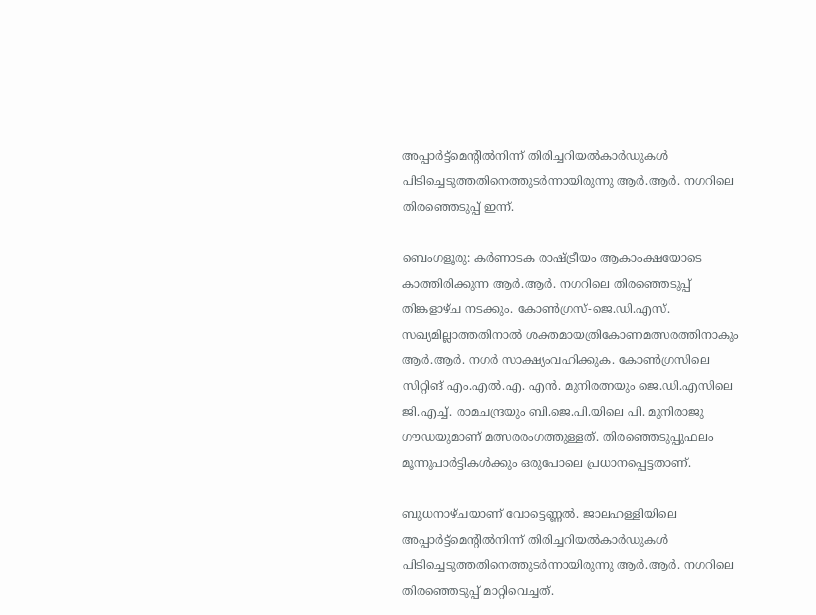അപ്പാർട്ട്‌മെന്റിൽനിന്ന് തിരിച്ചറിയൽകാർഡുകൾ പിടിച്ചെടുത്തതിനെത്തുടർന്നായിരുന്നു ആർ.ആർ. നഗറിലെ തിരഞ്ഞെടുപ്പ് ഇന്ന്.

ബെംഗളൂരു: കർണാടക രാഷ്ട്രീയം ആകാംക്ഷയോടെ കാത്തിരിക്കുന്ന ആർ.ആർ. നഗറിലെ തിരഞ്ഞെടുപ്പ് തിങ്കളാഴ്ച നടക്കും. കോൺഗ്രസ്-ജെ.ഡി.എസ്. സഖ്യമില്ലാത്തതിനാൽ ശക്തമായത്രികോണമത്സരത്തിനാകും ആർ.ആർ. നഗർ സാക്ഷ്യംവഹിക്കുക. കോൺഗ്രസിലെ സിറ്റിങ് എം.എൽ.എ. എൻ. മുനിരത്നയും ജെ.ഡി.എസിലെ ജി.എച്ച്. രാമചന്ദ്രയും ബി.ജെ.പി.യിലെ പി. മുനിരാജു ഗൗഡയുമാണ് മത്സരരംഗത്തുള്ളത്. തിരഞ്ഞെടുപ്പുഫലം മൂന്നുപാർട്ടികൾക്കും ഒരുപോലെ പ്രധാനപ്പെട്ടതാണ്.

ബുധനാഴ്ചയാണ് വോട്ടെണ്ണൽ. ജാലഹള്ളിയിലെ അപ്പാർട്ട്‌മെന്റിൽനിന്ന് തിരിച്ചറിയൽകാർഡുകൾ പിടിച്ചെടുത്തതിനെത്തുടർന്നായിരുന്നു ആർ.ആർ. നഗറിലെ തിരഞ്ഞെടുപ്പ് മാറ്റിവെച്ചത്.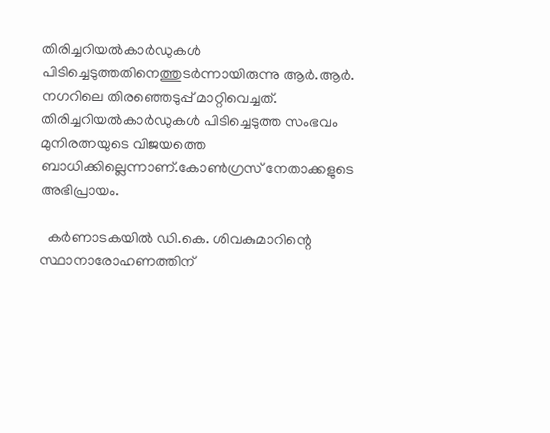തിരിച്ചറിയൽകാർഡുകൾ പിടിച്ചെടുത്തതിനെത്തുടർന്നായിരുന്നു ആർ.ആർ. നഗറിലെ തിരഞ്ഞെടുപ്പ് മാറ്റിവെച്ചത്. തിരിച്ചറിയൽകാർഡുകൾ പിടിച്ചെടുത്ത സംഭവം മുനിരത്നയുടെ വിജയത്തെ ബാധിക്കില്ലെന്നാണ്.കോൺഗ്രസ് നേതാക്കളുടെ അഭിപ്രായം.

  കർണാടകയിൽ ഡി.കെ. ശിവകുമാറിന്റെ സ്ഥാനാരോഹണത്തിന്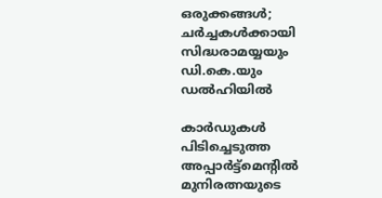ഒരുക്കങ്ങൾ; ചർച്ചകൾക്കായി സിദ്ധരാമയ്യയും ഡി.കെ.യും ഡൽഹിയിൽ

കാർഡുകൾ പിടിച്ചെടുത്ത അപ്പാർട്ട്‌മെന്റിൽ മുനിരത്നയുടെ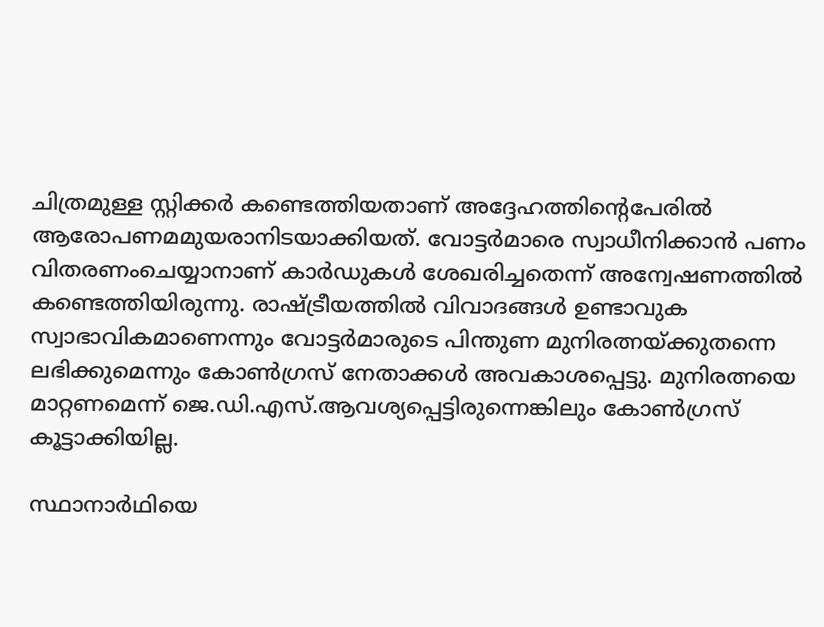ചിത്രമുള്ള സ്റ്റിക്കർ കണ്ടെത്തിയതാണ് അദ്ദേഹത്തിന്റെപേരിൽ ആരോപണമമുയരാനിടയാക്കി‌യത്. വോട്ടർമാരെ സ്വാധീനിക്കാൻ പണം വിതരണംചെയ്യാനാണ് കാർഡുകൾ ശേഖരിച്ചതെന്ന് അന്വേഷണത്തിൽ കണ്ടെത്തിയിരുന്നു. രാഷ്ട്രീയത്തിൽ വിവാദങ്ങൾ ഉണ്ടാവുക സ്വാഭാവികമാണെന്നും വോട്ടർമാരുടെ പിന്തുണ മുനിരത്നയ്ക്കുതന്നെ ലഭിക്കുമെന്നും കോൺഗ്രസ് നേതാക്കൾ അവകാശപ്പെട്ടു. മുനിരത്നയെ മാറ്റണമെന്ന് ജെ.ഡി.എസ്.ആവശ്യപ്പെട്ടിരുന്നെങ്കിലും കോൺഗ്രസ് കൂട്ടാക്കിയില്ല.

സ്ഥാനാർഥിയെ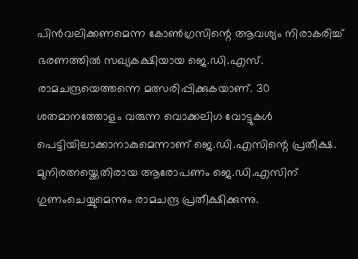പിൻവലിക്കണമെന്ന കോൺഗ്രസിന്റെ ആവശ്യം നിരാകരിച്ച് ഭരണത്തിൽ സഖ്യകക്ഷിയായ ജെ.ഡി.എസ്. രാമചന്ദ്രയെത്തന്നെ മത്സരിപ്പിക്കുകയാണ്. 30 ശതമാനത്തോളം വരുന്ന വൊക്കലിഗ വോട്ടുകൾ പെട്ടിയിലാക്കാനാകുമെന്നാണ് ജെ.ഡി.എസിന്റെ പ്രതീക്ഷ. മുനിരത്നയ്ക്കെതിരായ ആരോപണം ജെ.ഡി.എസിന് ഗുണംചെയ്യുമെന്നും രാമചന്ദ്ര പ്രതീക്ഷിക്കുന്നു.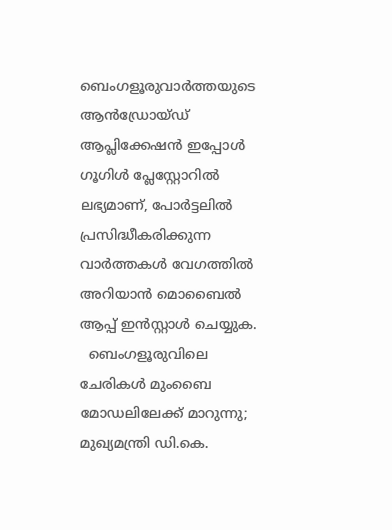ബെംഗളൂരുവാർത്തയുടെ ആൻഡ്രോയ്ഡ് ആപ്ലിക്കേഷൻ ഇപ്പോൾ ഗൂഗിൾ പ്ലേസ്റ്റോറിൽ ലഭ്യമാണ്, പോർട്ടലിൽ പ്രസിദ്ധീകരിക്കുന്ന വാർത്തകൾ വേഗത്തിൽ അറിയാൻ മൊബൈൽ ആപ്പ് ഇൻസ്റ്റാൾ ചെയ്യുക.
  ബെംഗളൂരുവിലെ ചേരികൾ മുംബൈ മോഡലിലേക്ക് മാറുന്നു; മുഖ്യമന്ത്രി ഡി.കെ.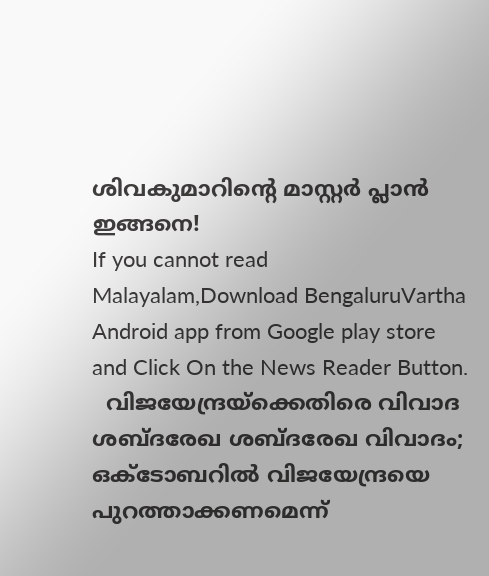ശിവകുമാറിന്റെ മാസ്റ്റർ പ്ലാൻ ഇങ്ങനെ!
If you cannot read Malayalam,Download BengaluruVartha Android app from Google play store and Click On the News Reader Button.
  വിജയേന്ദ്രയ്‌ക്കെതിരെ വിവാദ ശബ്ദരേഖ ശബ്ദരേഖ വിവാദം; ഒക്ടോബറില്‍ വിജയേന്ദ്രയെ പുറത്താക്കണമെന്ന്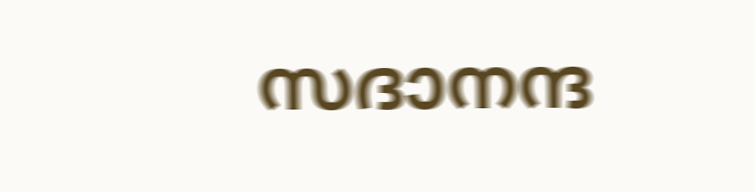സദാനന്ദ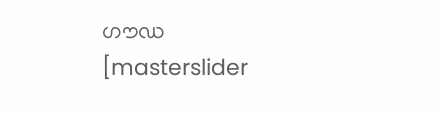ഗൗഡ
[masterslider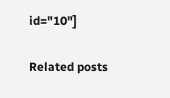id="10"]

Related posts